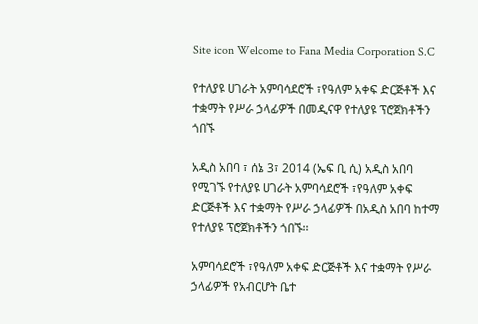Site icon Welcome to Fana Media Corporation S.C

የተለያዩ ሀገራት አምባሳደሮች ፣የዓለም አቀፍ ድርጅቶች እና ተቋማት የሥራ ኃላፊዎች በመዲናዋ የተለያዩ ፕሮጀክቶችን ጎበኙ

አዲስ አበባ ፣ ሰኔ 3፣ 2014 (ኤፍ ቢ ሲ) አዲስ አበባ የሚገኙ የተለያዩ ሀገራት አምባሳደሮች ፣የዓለም አቀፍ ድርጅቶች እና ተቋማት የሥራ ኃላፊዎች በአዲስ አበባ ከተማ የተለያዩ ፕሮጀክቶችን ጎበኙ፡፡

አምባሳደሮች ፣የዓለም አቀፍ ድርጅቶች እና ተቋማት የሥራ ኃላፊዎች የአብርሆት ቤተ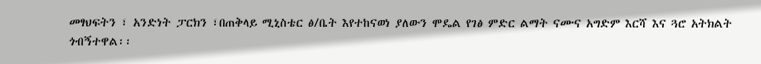መፃህፍትን ፣ አንድነት ፓርክን ፣በጠቅላይ ሚኒስቴር ፅ/ቤት እየተከናወነ ያለውን ሞዴል የገፅ ምድር ልማት ናሙና አግድም እርሻ እና ጓሮ አትክልት ጎብኝተዋል፡፡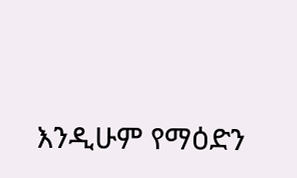እንዲሁም የማዕድን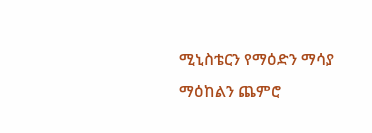ሚኒስቴርን የማዕድን ማሳያ ማዕከልን ጨምሮ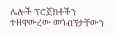ሌሎች ፕሮጀክቶችን ተዘዋውረው መጎብኘታቸውን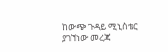ከውጭ ጉዳይ ሚኒስቴር ያገኘነው መረጃ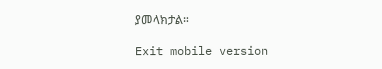ያመላክታል።

Exit mobile version